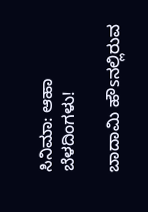ಸಿನಿಮಾ: ಆಹಾ ಬೆಳದಿಂಗಳು!

ಬಾದಾಮಿ ಹೌsನಲ್ಲಿರುವ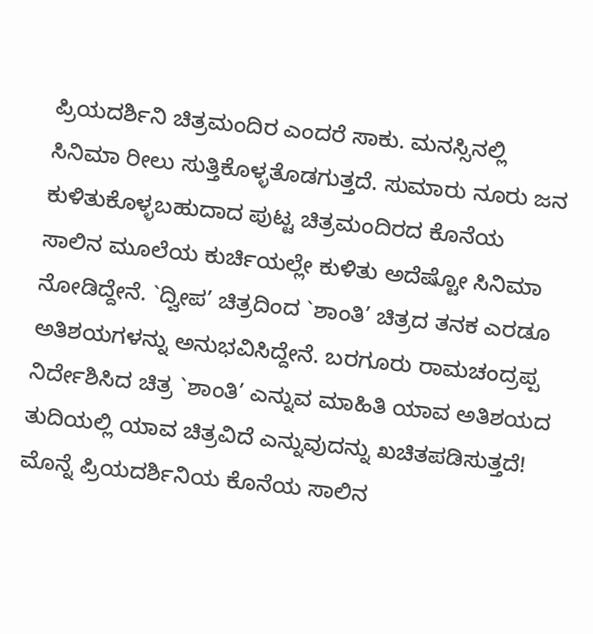ಪ್ರಿಯದರ್ಶಿನಿ ಚಿತ್ರಮಂದಿರ ಎಂದರೆ ಸಾಕು. ಮನಸ್ಸಿನಲ್ಲಿ ಸಿನಿಮಾ ರೀಲು ಸುತ್ತಿಕೊಳ್ಳತೊಡಗುತ್ತದೆ. ಸುಮಾರು ನೂರು ಜನ ಕುಳಿತುಕೊಳ್ಳಬಹುದಾದ ಪುಟ್ಟ ಚಿತ್ರಮಂದಿರದ ಕೊನೆಯ ಸಾಲಿನ ಮೂಲೆಯ ಕುರ್ಚಿಯಲ್ಲೇ ಕುಳಿತು ಅದೆಷ್ಟೋ ಸಿನಿಮಾ ನೋಡಿದ್ದೇನೆ. `ದ್ವೀಪ’ ಚಿತ್ರದಿಂದ `ಶಾಂತಿ’ ಚಿತ್ರದ ತನಕ ಎರಡೂ ಅತಿಶಯಗಳನ್ನು ಅನುಭವಿಸಿದ್ದೇನೆ. ಬರಗೂರು ರಾಮಚಂದ್ರಪ್ಪ ನಿರ್ದೇಶಿಸಿದ ಚಿತ್ರ `ಶಾಂತಿ’ ಎನ್ನುವ ಮಾಹಿತಿ ಯಾವ ಅತಿಶಯದ ತುದಿಯಲ್ಲಿ ಯಾವ ಚಿತ್ರವಿದೆ ಎನ್ನುವುದನ್ನು ಖಚಿತಪಡಿಸುತ್ತದೆ!
ಮೊನ್ನೆ ಪ್ರಿಯದರ್ಶಿನಿಯ ಕೊನೆಯ ಸಾಲಿನ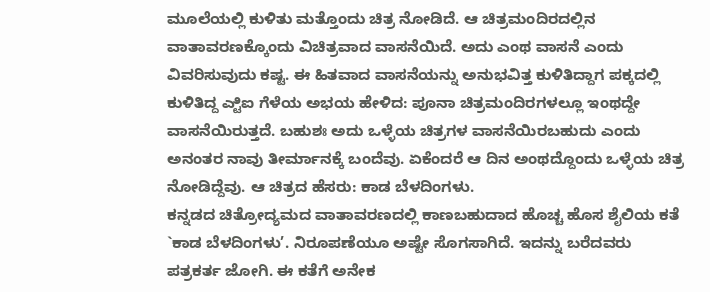ಮೂಲೆಯಲ್ಲಿ ಕುಳಿತು ಮತ್ತೊಂದು ಚಿತ್ರ ನೋಡಿದೆ. ಆ ಚಿತ್ರಮಂದಿರದಲ್ಲಿನ ವಾತಾವರಣಕ್ಕೊಂದು ವಿಚಿತ್ರವಾದ ವಾಸನೆಯಿದೆ. ಅದು ಎಂಥ ವಾಸನೆ ಎಂದು ವಿವರಿಸುವುದು ಕಷ್ಟ. ಈ ಹಿತವಾದ ವಾಸನೆಯನ್ನು ಅನುಭವಿತ್ತ ಕುಳಿತಿದ್ದಾಗ ಪಕ್ಕದಲ್ಲಿ ಕುಳಿತಿದ್ದ ಎ್ಟಿಐ ಗೆಳೆಯ ಅಭಯ ಹೇಳಿದ: ಪೂನಾ ಚಿತ್ರಮಂದಿರಗಳಲ್ಲೂ ಇಂಥದ್ದೇ ವಾಸನೆಯಿರುತ್ತದೆ. ಬಹುಶಃ ಅದು ಒಳ್ಳೆಯ ಚಿತ್ರಗಳ ವಾಸನೆಯಿರಬಹುದು ಎಂದು ಅನಂತರ ನಾವು ತೀರ್ಮಾನಕ್ಕೆ ಬಂದೆವು. ಏಕೆಂದರೆ ಆ ದಿನ ಅಂಥದ್ದೊಂದು ಒಳ್ಳೆಯ ಚಿತ್ರ ನೋಡಿದ್ದೆವು. ಆ ಚಿತ್ರದ ಹೆಸರು: ಕಾಡ ಬೆಳದಿಂಗಳು.
ಕನ್ನಡದ ಚಿತ್ರೋದ್ಯಮದ ವಾತಾವರಣದಲ್ಲಿ ಕಾಣಬಹುದಾದ ಹೊಚ್ಚ ಹೊಸ ಶೈಲಿಯ ಕತೆ `ಕಾಡ ಬೆಳದಿಂಗಳು’. ನಿರೂಪಣೆಯೂ ಅಷ್ಟೇ ಸೊಗಸಾಗಿದೆ. ಇದನ್ನು ಬರೆದವರು ಪತ್ರಕರ್ತ ಜೋಗಿ. ಈ ಕತೆಗೆ ಅನೇಕ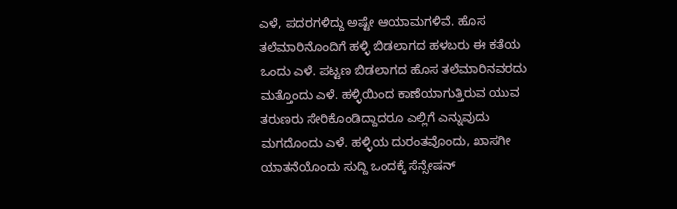ಎಳೆ, ಪದರಗಳಿದ್ದು ಅಷ್ಟೇ ಆಯಾಮಗಳಿವೆ. ಹೊಸ ತಲೆಮಾರಿನೊಂದಿಗೆ ಹಳ್ಳಿ ಬಿಡಲಾಗದ ಹಳಬರು ಈ ಕತೆಯ ಒಂದು ಎಳೆ. ಪಟ್ಟಣ ಬಿಡಲಾಗದ ಹೊಸ ತಲೆಮಾರಿನವರದು ಮತ್ತೊಂದು ಎಳೆ. ಹಳ್ಳಿಯಿಂದ ಕಾಣೆಯಾಗುತ್ತಿರುವ ಯುವ ತರುಣರು ಸೇರಿಕೊಂಡಿದ್ದಾದರೂ ಎಲ್ಲಿಗೆ ಎನ್ನುವುದು ಮಗದೊಂದು ಎಳೆ. ಹಳ್ಳಿಯ ದುರಂತವೊಂದು, ಖಾಸಗೀ ಯಾತನೆಯೊಂದು ಸುದ್ದಿ ಒಂದಕ್ಕೆ ಸೆನ್ಸೇಷನ್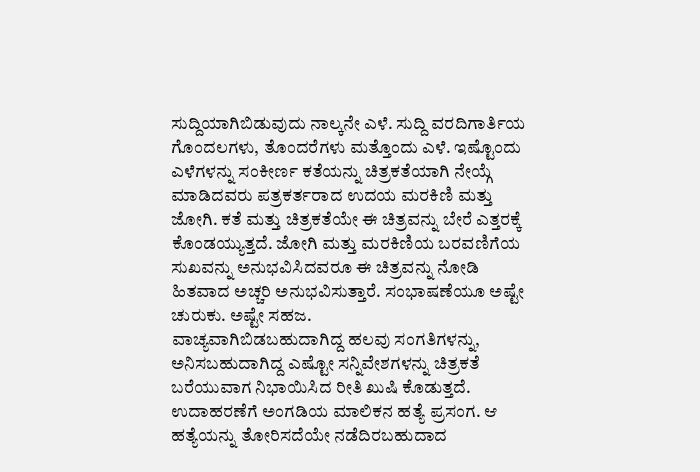ಸುದ್ದಿಯಾಗಿಬಿಡುವುದು ನಾಲ್ಕನೇ ಎಳೆ. ಸುದ್ದಿ ವರದಿಗಾರ್ತಿಯ ಗೊಂದಲಗಳು, ತೊಂದರೆಗಳು ಮತ್ತೊಂದು ಎಳೆ. ಇಷ್ಟೊಂದು ಎಳೆಗಳನ್ನು ಸಂಕೀರ್ಣ ಕತೆಯನ್ನು ಚಿತ್ರಕತೆಯಾಗಿ ನೇಯ್ಗೆ ಮಾಡಿದವರು ಪತ್ರಕರ್ತರಾದ ಉದಯ ಮರಕಿಣಿ ಮತ್ತು ಜೋಗಿ. ಕತೆ ಮತ್ತು ಚಿತ್ರಕತೆಯೇ ಈ ಚಿತ್ರವನ್ನು ಬೇರೆ ಎತ್ತರಕ್ಕೆ ಕೊಂಡಯ್ಯುತ್ತದೆ. ಜೋಗಿ ಮತ್ತು ಮರಕಿಣಿಯ ಬರವಣಿಗೆಯ ಸುಖವನ್ನು ಅನುಭವಿಸಿದವರೂ ಈ ಚಿತ್ರವನ್ನು ನೋಡಿ ಹಿತವಾದ ಅಚ್ಚರಿ ಅನುಭವಿಸುತ್ತಾರೆ. ಸಂಭಾಷಣೆಯೂ ಅಷ್ಟೇ ಚುರುಕು. ಅಷ್ಟೇ ಸಹಜ.
ವಾಚ್ಯವಾಗಿಬಿಡಬಹುದಾಗಿದ್ದ ಹಲವು ಸಂಗತಿಗಳನ್ನು, ಅನಿಸಬಹುದಾಗಿದ್ದ ಎಷ್ಟೋ ಸನ್ನಿವೇಶಗಳನ್ನು ಚಿತ್ರಕತೆ ಬರೆಯುವಾಗ ನಿಭಾಯಿಸಿದ ರೀತಿ ಖುಷಿ ಕೊಡುತ್ತದೆ. ಉದಾಹರಣೆಗೆ ಅಂಗಡಿಯ ಮಾಲಿಕನ ಹತ್ಯೆ ಪ್ರಸಂಗ. ಆ ಹತ್ಯೆಯನ್ನು ತೋರಿಸದೆಯೇ ನಡೆದಿರಬಹುದಾದ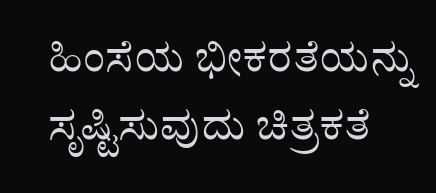ಹಿಂಸೆಯ ಭೀಕರತೆಯನ್ನು ಸೃಷ್ಟಿಸುವುದು ಚಿತ್ರಕತೆ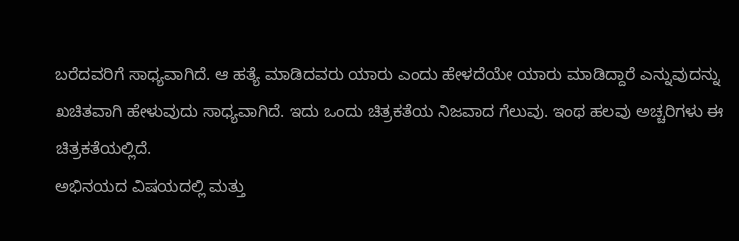ಬರೆದವರಿಗೆ ಸಾಧ್ಯವಾಗಿದೆ. ಆ ಹತ್ಯೆ ಮಾಡಿದವರು ಯಾರು ಎಂದು ಹೇಳದೆಯೇ ಯಾರು ಮಾಡಿದ್ದಾರೆ ಎನ್ನುವುದನ್ನು ಖಚಿತವಾಗಿ ಹೇಳುವುದು ಸಾಧ್ಯವಾಗಿದೆ. ಇದು ಒಂದು ಚಿತ್ರಕತೆಯ ನಿಜವಾದ ಗೆಲುವು. ಇಂಥ ಹಲವು ಅಚ್ಚರಿಗಳು ಈ ಚಿತ್ರಕತೆಯಲ್ಲಿದೆ.
ಅಭಿನಯದ ವಿಷಯದಲ್ಲಿ ಮತ್ತು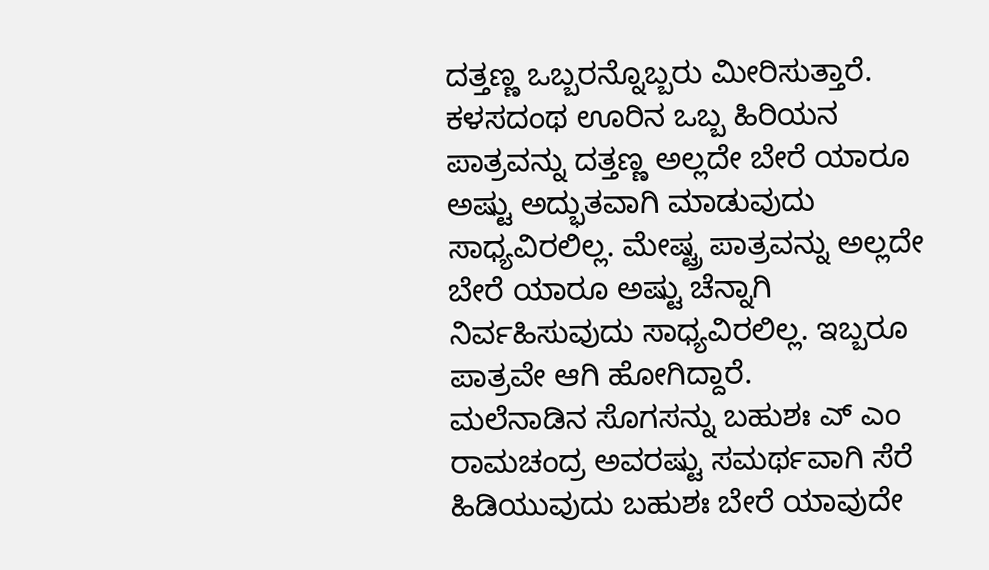ದತ್ತಣ್ಣ ಒಬ್ಬರನ್ನೊಬ್ಬರು ಮೀರಿಸುತ್ತಾರೆ. ಕಳಸದಂಥ ಊರಿನ ಒಬ್ಬ ಹಿರಿಯನ ಪಾತ್ರವನ್ನು ದತ್ತಣ್ಣ ಅಲ್ಲದೇ ಬೇರೆ ಯಾರೂ ಅಷ್ಟು ಅದ್ಭುತವಾಗಿ ಮಾಡುವುದು ಸಾಧ್ಯವಿರಲಿಲ್ಲ. ಮೇಷ್ಟ್ರ ಪಾತ್ರವನ್ನು ಅಲ್ಲದೇ ಬೇರೆ ಯಾರೂ ಅಷ್ಟು ಚೆನ್ನಾಗಿ ನಿರ್ವಹಿಸುವುದು ಸಾಧ್ಯವಿರಲಿಲ್ಲ. ಇಬ್ಬರೂ ಪಾತ್ರವೇ ಆಗಿ ಹೋಗಿದ್ದಾರೆ.
ಮಲೆನಾಡಿನ ಸೊಗಸನ್ನು ಬಹುಶಃ ಎ್ ಎಂ ರಾಮಚಂದ್ರ ಅವರಷ್ಟು ಸಮರ್ಥವಾಗಿ ಸೆರೆ ಹಿಡಿಯುವುದು ಬಹುಶಃ ಬೇರೆ ಯಾವುದೇ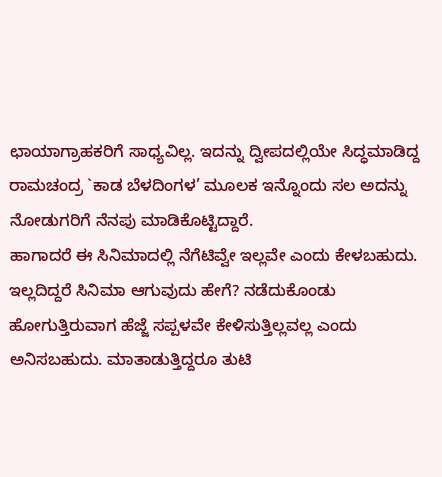ಛಾಯಾಗ್ರಾಹಕರಿಗೆ ಸಾಧ್ಯವಿಲ್ಲ. ಇದನ್ನು ದ್ವೀಪದಲ್ಲಿಯೇ ಸಿದ್ಧಮಾಡಿದ್ದ ರಾಮಚಂದ್ರ `ಕಾಡ ಬೆಳದಿಂಗಳ’ ಮೂಲಕ ಇನ್ನೊಂದು ಸಲ ಅದನ್ನು ನೋಡುಗರಿಗೆ ನೆನಪು ಮಾಡಿಕೊಟ್ಟಿದ್ದಾರೆ.
ಹಾಗಾದರೆ ಈ ಸಿನಿಮಾದಲ್ಲಿ ನೆಗೆಟಿವ್ವೇ ಇಲ್ಲವೇ ಎಂದು ಕೇಳಬಹುದು. ಇಲ್ಲದಿದ್ದರೆ ಸಿನಿಮಾ ಆಗುವುದು ಹೇಗೆ? ನಡೆದುಕೊಂಡು ಹೋಗುತ್ತಿರುವಾಗ ಹೆಜ್ಜೆ ಸಪ್ಪಳವೇ ಕೇಳಿಸುತ್ತಿಲ್ಲವಲ್ಲ ಎಂದು ಅನಿಸಬಹುದು. ಮಾತಾಡುತ್ತಿದ್ದರೂ ತುಟಿ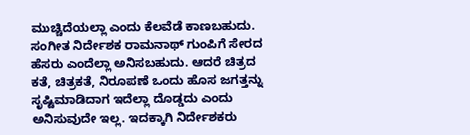ಮುಚ್ಚಿದೆಯಲ್ಲಾ ಎಂದು ಕೆಲವೆಡೆ ಕಾಣಬಹುದು. ಸಂಗೀತ ನಿರ್ದೇಶಕ ರಾಮನಾಥ್ ಗುಂಪಿಗೆ ಸೇರದ ಹೆಸರು ಎಂದೆಲ್ಲಾ ಅನಿಸಬಹುದು. ಆದರೆ ಚಿತ್ರದ ಕತೆ, ಚಿತ್ರಕತೆ, ನಿರೂಪಣೆ ಒಂದು ಹೊಸ ಜಗತ್ತನ್ನು ಸೃಷ್ಟಿಮಾಡಿದಾಗ ಇದೆಲ್ಲಾ ದೊಡ್ಡದು ಎಂದು ಅನಿಸುವುದೇ ಇಲ್ಲ. ಇದಕ್ಕಾಗಿ ನಿರ್ದೇಶಕರು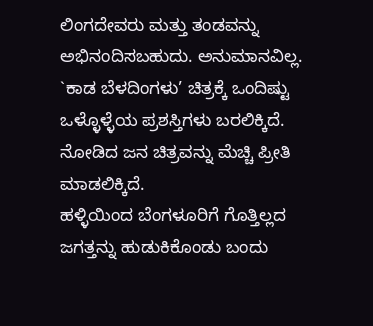ಲಿಂಗದೇವರು ಮತ್ತು ತಂಡವನ್ನು ಅಭಿನಂದಿಸಬಹುದು. ಅನುಮಾನವಿಲ್ಲ. `ಕಾಡ ಬೆಳದಿಂಗಳು’ ಚಿತ್ರಕ್ಕೆ ಒಂದಿಷ್ಟು ಒಳ್ಳೊಳ್ಳೆಯ ಪ್ರಶಸ್ತಿಗಳು ಬರಲಿಕ್ಕಿದೆ. ನೋಡಿದ ಜನ ಚಿತ್ರವನ್ನು ಮೆಚ್ಚಿ ಪ್ರೀತಿ ಮಾಡಲಿಕ್ಕಿದೆ.
ಹಳ್ಳಿಯಿಂದ ಬೆಂಗಳೂರಿಗೆ ಗೊತ್ತಿಲ್ಲದ ಜಗತ್ತನ್ನು ಹುಡುಕಿಕೊಂಡು ಬಂದು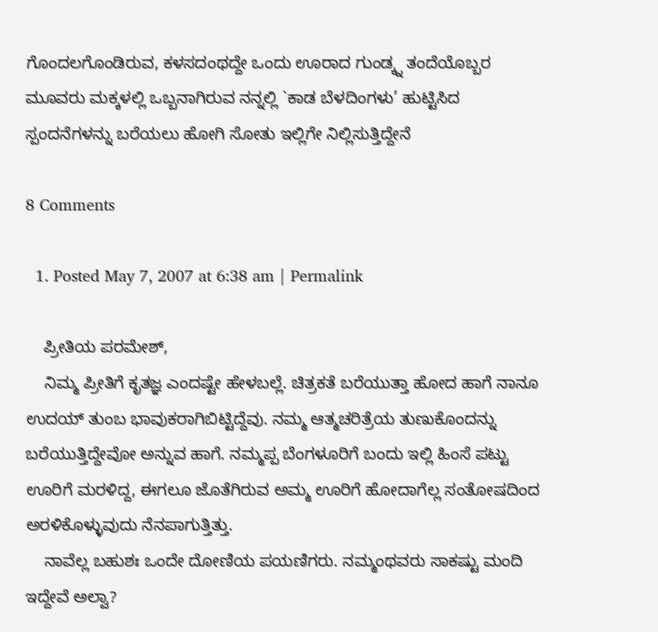ಗೊಂದಲಗೊಂಡಿರುವ, ಕಳಸದಂಥದ್ದೇ ಒಂದು ಊರಾದ ಗುಂಡ್ಕ್ನ ತಂದೆಯೊಬ್ಬರ ಮೂವರು ಮಕ್ಕಳಲ್ಲಿ ಒಬ್ಬನಾಗಿರುವ ನನ್ನಲ್ಲಿ `ಕಾಡ ಬೆಳದಿಂಗಳು’ ಹುಟ್ಟಿಸಿದ ಸ್ಪಂದನೆಗಳನ್ನು ಬರೆಯಲು ಹೋಗಿ ಸೋತು ಇಲ್ಲಿಗೇ ನಿಲ್ಲಿಸುತ್ತಿದ್ದೇನೆ

8 Comments

  1. Posted May 7, 2007 at 6:38 am | Permalink

    ಪ್ರೀತಿಯ ಪರಮೇಶ್,
    ನಿಮ್ಮ ಪ್ರೀತಿಗೆ ಕೃತಜ್ಞ ಎಂದಷ್ಟೇ ಹೇಳಬಲ್ಲೆ. ಚಿತ್ರಕತೆ ಬರೆಯುತ್ತಾ ಹೋದ ಹಾಗೆ ನಾನೂ ಉದಯ್ ತುಂಬ ಭಾವುಕರಾಗಿಬಿಟ್ಟಿದ್ದೆವು. ನಮ್ಮ ಆತ್ಮಚರಿತ್ರೆಯ ತುಣುಕೊಂದನ್ನು ಬರೆಯುತ್ತಿದ್ದೇವೋ ಅನ್ನುವ ಹಾಗೆ. ನಮ್ಮಪ್ಪ ಬೆಂಗಳೂರಿಗೆ ಬಂದು ಇಲ್ಲಿ ಹಿಂಸೆ ಪಟ್ಟು ಊರಿಗೆ ಮರಳಿದ್ದ, ಈಗಲೂ ಜೊತೆಗಿರುವ ಅಮ್ಮ ಊರಿಗೆ ಹೋದಾಗೆಲ್ಲ ಸಂತೋಷದಿಂದ ಅರಳಿಕೊಳ್ಳುವುದು ನೆನಪಾಗುತ್ತಿತ್ತು.
    ನಾವೆಲ್ಲ ಬಹುಶಃ ಒಂದೇ ದೋಣಿಯ ಪಯಣಿಗರು. ನಮ್ಮಂಥವರು ಸಾಕಷ್ಟು ಮಂದಿ ಇದ್ದೇವೆ ಅಲ್ವಾ?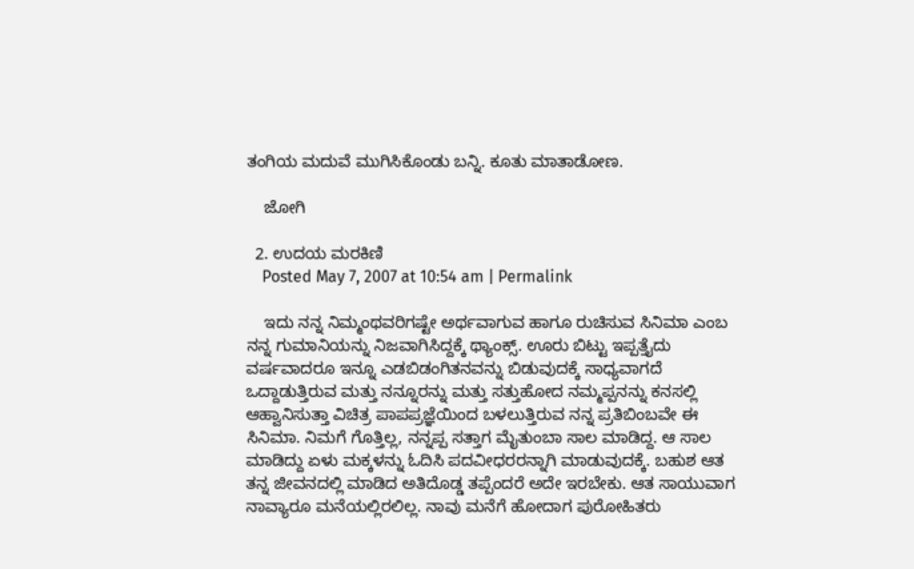ತಂಗಿಯ ಮದುವೆ ಮುಗಿಸಿಕೊಂಡು ಬನ್ನಿ. ಕೂತು ಮಾತಾಡೋಣ.

    ಜೋಗಿ

  2. ಉದಯ ಮರಕಿಣಿ
    Posted May 7, 2007 at 10:54 am | Permalink

    ಇದು ನನ್ನ ನಿಮ್ಮಂಥವರಿಗಷ್ಟೇ ಅರ್ಥವಾಗುವ ಹಾಗೂ ರುಚಿಸುವ ಸಿನಿಮಾ ಎಂಬ ನನ್ನ ಗುಮಾನಿಯನ್ನು ನಿಜವಾಗಿಸಿದ್ದಕ್ಕೆ ಥ್ಯಾಂಕ್ಸ್. ಊರು ಬಿಟ್ಟು ಇಪ್ಪತ್ತೈದು ವರ್ಷವಾದರೂ ಇನ್ನೂ ಎಡಬಿಡಂಗಿತನವನ್ನು ಬಿಡುವುದಕ್ಕೆ ಸಾಧ್ಯವಾಗದೆ ಒದ್ದಾಡುತ್ತಿರುವ ಮತ್ತು ನನ್ನೂರನ್ನು ಮತ್ತು ಸತ್ತುಹೋದ ನಮ್ಮಪ್ಪನನ್ನು ಕನಸಲ್ಲಿ ಆಹ್ವಾನಿಸುತ್ತಾ ವಿಚಿತ್ರ ಪಾಪಪ್ರಜ್ಞೆಯಿಂದ ಬಳಲುತ್ತಿರುವ ನನ್ನ ಪ್ರತಿಬಿಂಬವೇ ಈ ಸಿನಿಮಾ. ನಿಮಗೆ ಗೊತ್ತಿಲ್ಲ, ನನ್ನಪ್ಪ ಸತ್ತಾಗ ಮೈತುಂಬಾ ಸಾಲ ಮಾಡಿದ್ದ. ಆ ಸಾಲ ಮಾಡಿದ್ದು ಏಳು ಮಕ್ಕಳನ್ನು ಓದಿಸಿ ಪದವೀಧರರನ್ನಾಗಿ ಮಾಡುವುದಕ್ಕೆ. ಬಹುಶ ಆತ ತನ್ನ ಜೀವನದಲ್ಲಿ ಮಾಡಿದ ಅತಿದೊಡ್ಡ ತಪ್ಪೆಂದರೆ ಅದೇ ಇರಬೇಕು. ಆತ ಸಾಯುವಾಗ ನಾವ್ಯಾರೂ ಮನೆಯಲ್ಲಿರಲಿಲ್ಲ. ನಾವು ಮನೆಗೆ ಹೋದಾಗ ಪುರೋಹಿತರು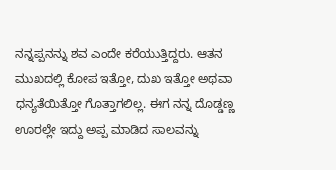ನನ್ನಪ್ಪನನ್ನು ಶವ ಎಂದೇ ಕರೆಯುತ್ತಿದ್ದರು. ಆತನ ಮುಖದಲ್ಲಿ ಕೋಪ ಇತ್ತೋ, ದುಖ ಇತ್ತೋ ಅಥವಾ ಧನ್ಯತೆಯಿತ್ತೋ ಗೊತ್ತಾಗಲಿಲ್ಲ. ಈಗ ನನ್ನ ದೊಡ್ಡಣ್ಣ ಊರಲ್ಲೇ ಇದ್ದು ಅಪ್ಪ ಮಾಡಿದ ಸಾಲವನ್ನು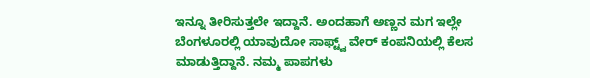ಇನ್ನೂ ತೀರಿಸುತ್ತಲೇ ಇದ್ದಾನೆ. ಅಂದಹಾಗೆ ಅಣ್ಣನ ಮಗ ಇಲ್ಲೇ ಬೆಂಗಳೂರಲ್ಲಿ ಯಾವುದೋ ಸಾಫ್ಟ್ವ್ ವೇರ್ ಕಂಪನಿಯಲ್ಲಿ ಕೆಲಸ ಮಾಡುತ್ತಿದ್ದಾನೆ. ನಮ್ಮ ಪಾಪಗಳು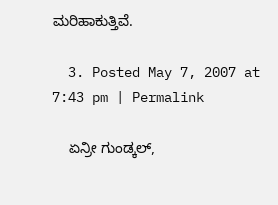ಮರಿಹಾಕುತ್ತಿವೆ.

  3. Posted May 7, 2007 at 7:43 pm | Permalink

    ಏನ್ರೀ ಗುಂಡ್ಕಲ್,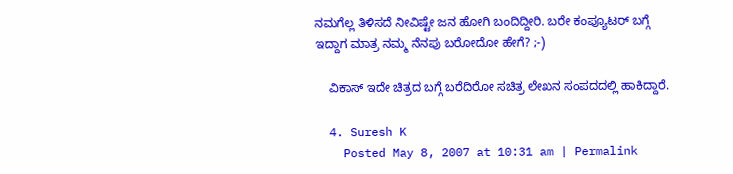ನಮಗೆಲ್ಲ ತಿಳಿಸದೆ ನೀವಿಷ್ಟೇ ಜನ ಹೋಗಿ ಬಂದಿದ್ದೀರಿ. ಬರೇ ಕಂಪ್ಯೂಟರ್ ಬಗ್ಗೆ ಇದ್ದಾಗ ಮಾತ್ರ ನಮ್ಮ ನೆನಪು ಬರೋದೋ ಹೇಗೆ? ;-)

    ವಿಕಾಸ್ ಇದೇ ಚಿತ್ರದ ಬಗ್ಗೆ ಬರೆದಿರೋ ಸಚಿತ್ರ ಲೇಖನ ಸಂಪದದಲ್ಲಿ ಹಾಕಿದ್ದಾರೆ.

  4. Suresh K
    Posted May 8, 2007 at 10:31 am | Permalink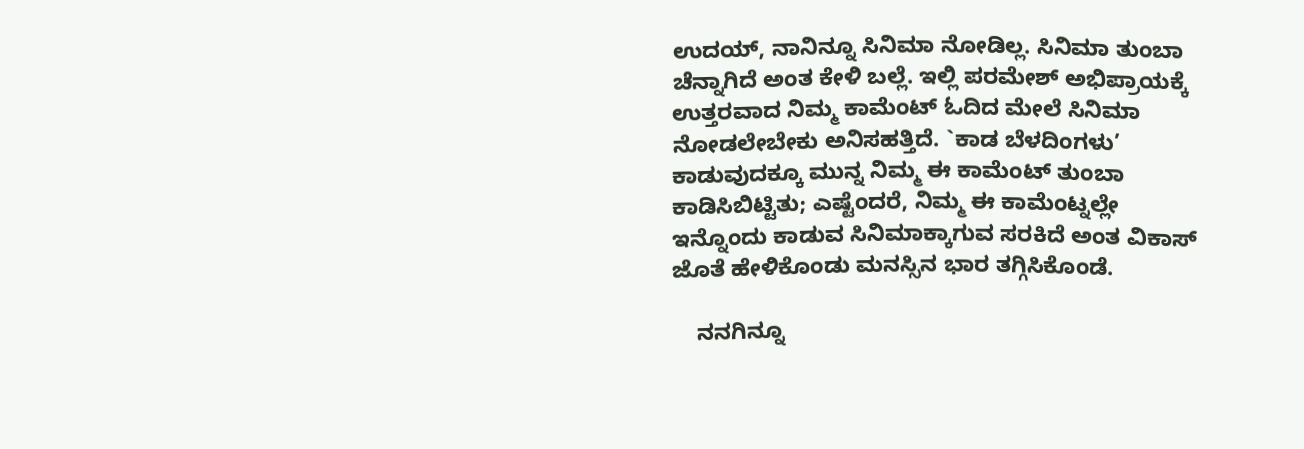ಉದಯ್, ನಾನಿನ್ನೂ ಸಿನಿಮಾ ನೋಡಿಲ್ಲ. ಸಿನಿಮಾ ತುಂಬಾ ಚೆನ್ನಾಗಿದೆ ಅಂತ ಕೇಳಿ ಬಲ್ಲೆ. ಇಲ್ಲಿ ಪರಮೇಶ್ ಅಭಿಪ್ರಾಯಕ್ಕೆ ಉತ್ತರವಾದ ನಿಮ್ಮ ಕಾಮೆಂಟ್ ಓದಿದ ಮೇಲೆ ಸಿನಿಮಾ ನೋಡಲೇಬೇಕು ಅನಿಸಹತ್ತಿದೆ. `ಕಾಡ ಬೆಳದಿಂಗಳು’ ಕಾಡುವುದಕ್ಕೂ ಮುನ್ನ ನಿಮ್ಮ ಈ ಕಾಮೆಂಟ್ ತುಂಬಾ ಕಾಡಿಸಿಬಿಟ್ಟಿತು; ಎಷ್ಟೆಂದರೆ, ನಿಮ್ಮ ಈ ಕಾಮೆಂಟ್ನಲ್ಲೇ ಇನ್ನೊಂದು ಕಾಡುವ ಸಿನಿಮಾಕ್ಕಾಗುವ ಸರಕಿದೆ ಅಂತ ವಿಕಾಸ್ ಜೊತೆ ಹೇಳಿಕೊಂಡು ಮನಸ್ಸಿನ ಭಾರ ತಗ್ಗಿಸಿಕೊಂಡೆ.

    ನನಗಿನ್ನೂ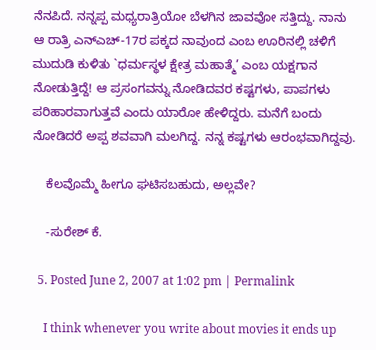ನೆನಪಿದೆ. ನನ್ನಪ್ಪ ಮಧ್ಯರಾತ್ರಿಯೋ ಬೆಳಗಿನ ಜಾವವೋ ಸತ್ತಿದ್ದು. ನಾನು ಆ ರಾತ್ರಿ ಎನ್ಎಚ್-17ರ ಪಕ್ಕದ ನಾವುಂದ ಎಂಬ ಊರಿನಲ್ಲಿ ಚಳಿಗೆ ಮುದುಡಿ ಕುಳಿತು `ಧರ್ಮಸ್ಥಳ ಕ್ಷೇತ್ರ ಮಹಾತ್ಮೆ’ ಎಂಬ ಯಕ್ಷಗಾನ ನೋಡುತ್ತಿದ್ದೆ! ಆ ಪ್ರಸಂಗವನ್ನು ನೋಡಿದವರ ಕಷ್ಟಗಳು, ಪಾಪಗಳು ಪರಿಹಾರವಾಗುತ್ತವೆ ಎಂದು ಯಾರೋ ಹೇಳಿದ್ದರು. ಮನೆಗೆ ಬಂದು ನೋಡಿದರೆ ಅಪ್ಪ ಶವವಾಗಿ ಮಲಗಿದ್ದ. ನನ್ನ ಕಷ್ಟಗಳು ಆರಂಭವಾಗಿದ್ದವು.

    ಕೆಲವೊಮ್ಮೆ ಹೀಗೂ ಘಟಿಸಬಹುದು, ಅಲ್ಲವೇ?

    -ಸುರೇಶ್ ಕೆ.

  5. Posted June 2, 2007 at 1:02 pm | Permalink

    I think whenever you write about movies it ends up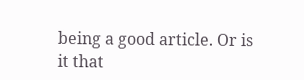being a good article. Or is it that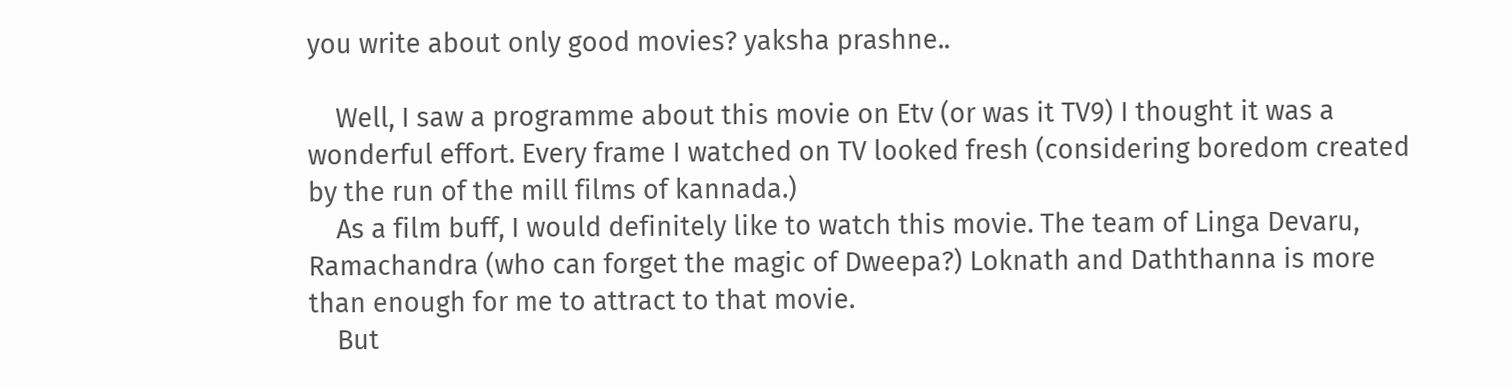you write about only good movies? yaksha prashne..

    Well, I saw a programme about this movie on Etv (or was it TV9) I thought it was a wonderful effort. Every frame I watched on TV looked fresh (considering boredom created by the run of the mill films of kannada.)
    As a film buff, I would definitely like to watch this movie. The team of Linga Devaru, Ramachandra (who can forget the magic of Dweepa?) Loknath and Daththanna is more than enough for me to attract to that movie.
    But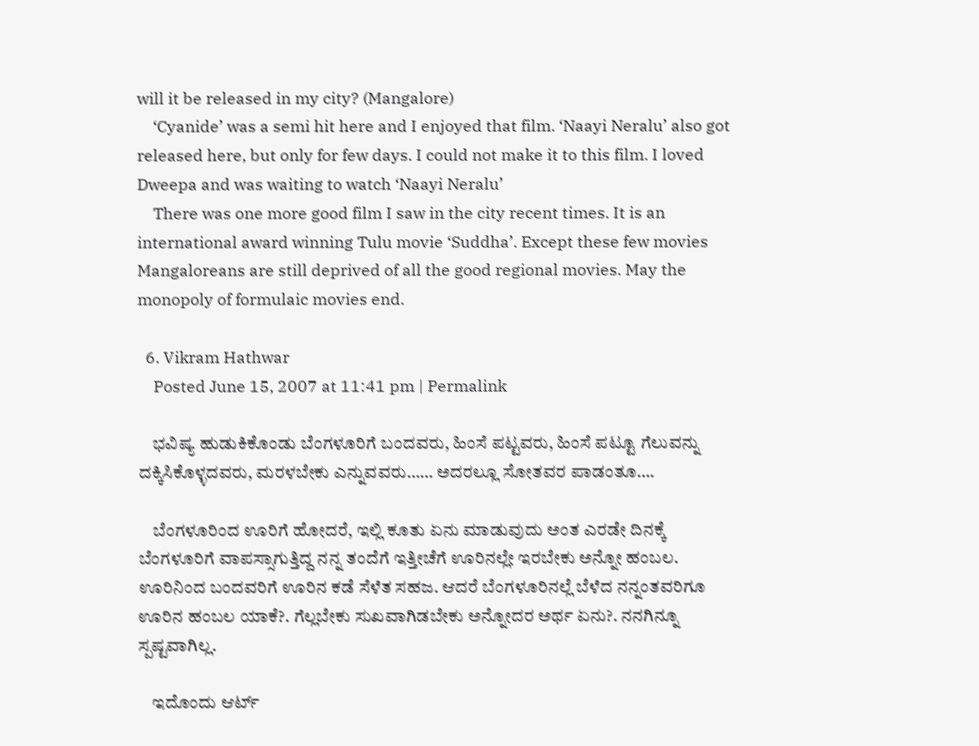will it be released in my city? (Mangalore)
    ‘Cyanide’ was a semi hit here and I enjoyed that film. ‘Naayi Neralu’ also got released here, but only for few days. I could not make it to this film. I loved Dweepa and was waiting to watch ‘Naayi Neralu’
    There was one more good film I saw in the city recent times. It is an international award winning Tulu movie ‘Suddha’. Except these few movies Mangaloreans are still deprived of all the good regional movies. May the monopoly of formulaic movies end.

  6. Vikram Hathwar
    Posted June 15, 2007 at 11:41 pm | Permalink

    ಭವಿಷ್ಯ ಹುಡುಕಿಕೊಂಡು ಬೆಂಗಳೂರಿಗೆ ಬಂದವರು, ಹಿಂಸೆ ಪಟ್ಟವರು, ಹಿಂಸೆ ಪಟ್ಟೂ ಗೆಲುವನ್ನು ದಕ್ಕಿಸಿಕೊಳ್ಳದವರು, ಮರಳಬೇಕು ಎನ್ನುವವರು…… ಅದರಲ್ಲೂ ಸೋತವರ ಪಾಡಂತೂ….

    ಬೆಂಗಳೂರಿಂದ ಊರಿಗೆ ಹೋದರೆ, ಇಲ್ಲಿ ಕೂತು ಏನು ಮಾಡುವುದು ಅಂತ ಎರಡೇ ದಿನಕ್ಕೆ ಬೆಂಗಳೂರಿಗೆ ವಾಪಸ್ಸಾಗುತ್ತಿದ್ದ ನನ್ನ ತಂದೆಗೆ ಇತ್ತೀಚೆಗೆ ಊರಿನಲ್ಲೇ ಇರಬೇಕು ಅನ್ನೋ ಹಂಬಲ. ಊರಿನಿಂದ ಬಂದವರಿಗೆ ಊರಿನ ಕಡೆ ಸೆಳೆತ ಸಹಜ. ಆದರೆ ಬೆಂಗಳೂರಿನಲ್ಲೆ ಬೆಳೆದ ನನ್ನಂತವರಿಗೂ ಊರಿನ ಹಂಬಲ ಯಾಕೆ?. ಗೆಲ್ಲಬೇಕು ಸುಖವಾಗಿಡಬೇಕು ಅನ್ನೋದರ ಅರ್ಥ ಏನು?. ನನಗಿನ್ನೂ ಸ್ಪಷ್ಟವಾಗಿಲ್ಲ.

    ಇದೊಂದು ಆರ್ಟ್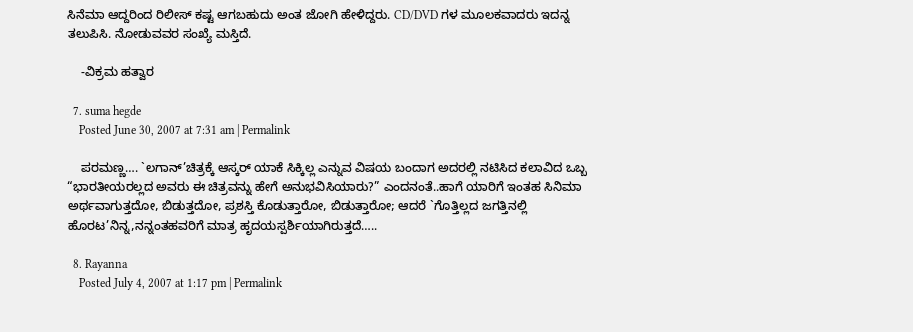ಸಿನೆಮಾ ಆದ್ದರಿಂದ ರಿಲೀಸ್ ಕಷ್ಟ ಆಗಬಹುದು ಅಂತ ಜೋಗಿ ಹೇಳಿದ್ದರು. CD/DVD ಗಳ ಮೂಲಕವಾದರು ಇದನ್ನ ತಲುಪಿಸಿ. ನೋಡುವವರ ಸಂಖ್ಯೆ ಮಸ್ತಿದೆ.

    -ವಿಕ್ರಮ ಹತ್ವಾರ

  7. suma hegde
    Posted June 30, 2007 at 7:31 am | Permalink

    ಪರಮಣ್ಣ…. `ಲಗಾನ್‌’ಚಿತ್ರಕ್ಕೆ ಆಸ್ಕರ್‌ ಯಾಕೆ ಸಿಕ್ಕಿಲ್ಲ ಎನ್ನುವ ವಿಷಯ ಬಂದಾಗ ಅದರಲ್ಲಿ ನಟಿಸಿದ ಕಲಾವಿದ ಒಬ್ಬ “ಭಾರತೀಯರಲ್ಲದ ಅವರು ಈ ಚಿತ್ರವನ್ನು ಹೇಗೆ ಅನುಭವಿಸಿಯಾರು?” ಎಂದನಂತೆ..ಹಾಗೆ ಯಾರಿಗೆ ಇಂತಹ ಸಿನಿಮಾ ಅರ್ಥವಾಗುತ್ತದೋ, ಬಿಡುತ್ತದೋ, ಪ್ರಶಸ್ತಿ ಕೊಡುತ್ತಾರೋ, ಬಿಡುತ್ತಾರೋ; ಆದರೆ `ಗೊತ್ತಿಲ್ಲದ ಜಗತ್ತಿನಲ್ಲಿ ಹೊರಟ’ನಿನ್ನ,ನನ್ನಂತಹವರಿಗೆ ಮಾತ್ರ ಹೃದಯಸ್ಪರ್ಶಿಯಾಗಿರುತ್ತದೆ…..

  8. Rayanna
    Posted July 4, 2007 at 1:17 pm | Permalink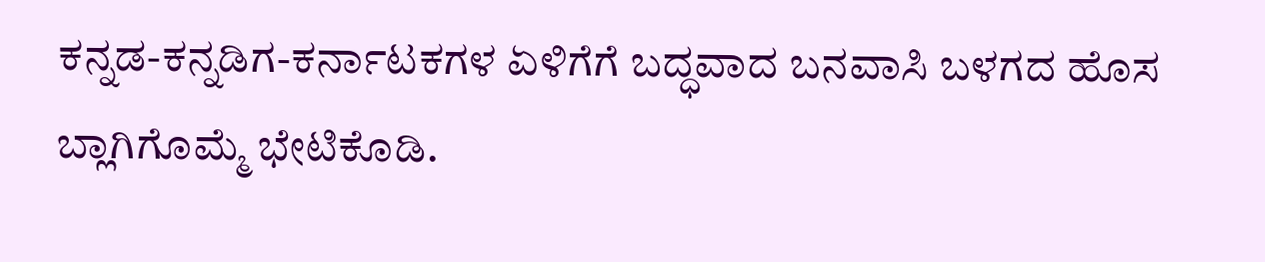ಕನ್ನಡ-ಕನ್ನಡಿಗ-ಕರ್ನಾಟಕಗಳ ಏಳಿಗೆಗೆ ಬದ್ಧವಾದ ಬನವಾಸಿ ಬಳಗದ ಹೊಸ ಬ್ಲಾಗಿಗೊಮ್ಮೆ ಭೇಟಿಕೊಡಿ.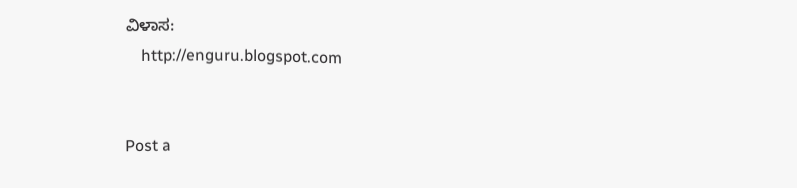ವಿಳಾಸ:
    http://enguru.blogspot.com


Post a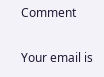Comment

Your email is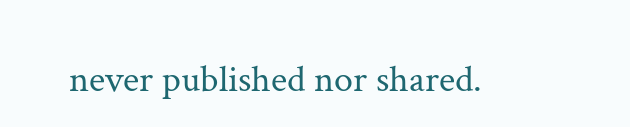never published nor shared.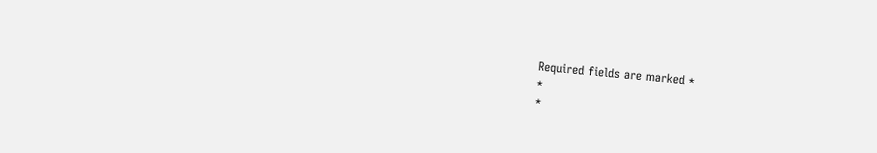Required fields are marked *
*
*